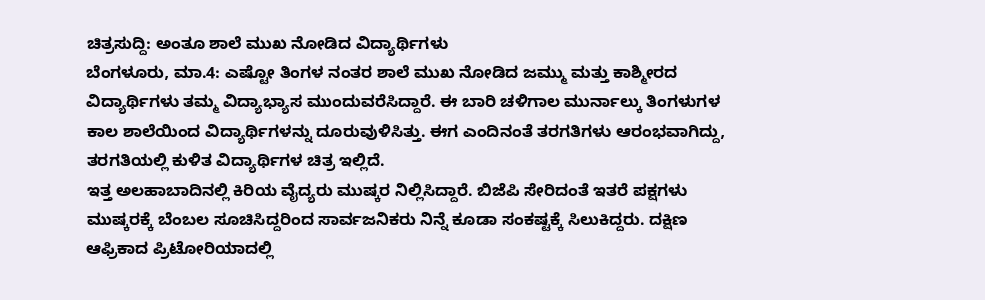ಚಿತ್ರಸುದ್ದಿ: ಅಂತೂ ಶಾಲೆ ಮುಖ ನೋಡಿದ ವಿದ್ಯಾರ್ಥಿಗಳು
ಬೆಂಗಳೂರು, ಮಾ.4: ಎಷ್ಟೋ ತಿಂಗಳ ನಂತರ ಶಾಲೆ ಮುಖ ನೋಡಿದ ಜಮ್ಮು ಮತ್ತು ಕಾಶ್ಮೀರದ ವಿದ್ಯಾರ್ಥಿಗಳು ತಮ್ಮ ವಿದ್ಯಾಭ್ಯಾಸ ಮುಂದುವರೆಸಿದ್ದಾರೆ. ಈ ಬಾರಿ ಚಳಿಗಾಲ ಮುರ್ನಾಲ್ಕು ತಿಂಗಳುಗಳ ಕಾಲ ಶಾಲೆಯಿಂದ ವಿದ್ಯಾರ್ಥಿಗಳನ್ನು ದೂರುವುಳಿಸಿತ್ತು. ಈಗ ಎಂದಿನಂತೆ ತರಗತಿಗಳು ಆರಂಭವಾಗಿದ್ದು, ತರಗತಿಯಲ್ಲಿ ಕುಳಿತ ವಿದ್ಯಾರ್ಥಿಗಳ ಚಿತ್ರ ಇಲ್ಲಿದೆ.
ಇತ್ತ ಅಲಹಾಬಾದಿನಲ್ಲಿ ಕಿರಿಯ ವೈದ್ಯರು ಮುಷ್ಕರ ನಿಲ್ಲಿಸಿದ್ದಾರೆ. ಬಿಜೆಪಿ ಸೇರಿದಂತೆ ಇತರೆ ಪಕ್ಷಗಳು ಮುಷ್ಕರಕ್ಕೆ ಬೆಂಬಲ ಸೂಚಿಸಿದ್ದರಿಂದ ಸಾರ್ವಜನಿಕರು ನಿನ್ನೆ ಕೂಡಾ ಸಂಕಷ್ಟಕ್ಕೆ ಸಿಲುಕಿದ್ದರು. ದಕ್ಷಿಣ ಆಫ್ರಿಕಾದ ಪ್ರಿಟೋರಿಯಾದಲ್ಲಿ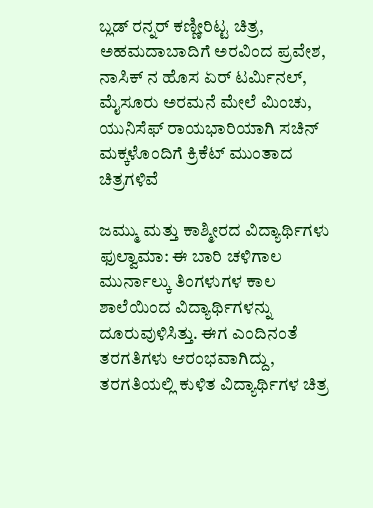ಬ್ಲಡ್ ರನ್ನರ್ ಕಣ್ಣೀರಿಟ್ಟ ಚಿತ್ರ, ಅಹಮದಾಬಾದಿಗೆ ಅರವಿಂದ ಪ್ರವೇಶ, ನಾಸಿಕ್ ನ ಹೊಸ ಏರ್ ಟರ್ಮಿನಲ್, ಮೈಸೂರು ಅರಮನೆ ಮೇಲೆ ಮಿಂಚು, ಯುನಿಸೆಫ್ ರಾಯಭಾರಿಯಾಗಿ ಸಚಿನ್ ಮಕ್ಕಳೊಂದಿಗೆ ಕ್ರಿಕೆಟ್ ಮುಂತಾದ ಚಿತ್ರಗಳಿವೆ

ಜಮ್ಮು ಮತ್ತು ಕಾಶ್ಮೀರದ ವಿದ್ಯಾರ್ಥಿಗಳು
ಫುಲ್ವಾಮಾ: ಈ ಬಾರಿ ಚಳಿಗಾಲ ಮುರ್ನಾಲ್ಕು ತಿಂಗಳುಗಳ ಕಾಲ ಶಾಲೆಯಿಂದ ವಿದ್ಯಾರ್ಥಿಗಳನ್ನು ದೂರುವುಳಿಸಿತ್ತು. ಈಗ ಎಂದಿನಂತೆ ತರಗತಿಗಳು ಆರಂಭವಾಗಿದ್ದು, ತರಗತಿಯಲ್ಲಿ ಕುಳಿತ ವಿದ್ಯಾರ್ಥಿಗಳ ಚಿತ್ರ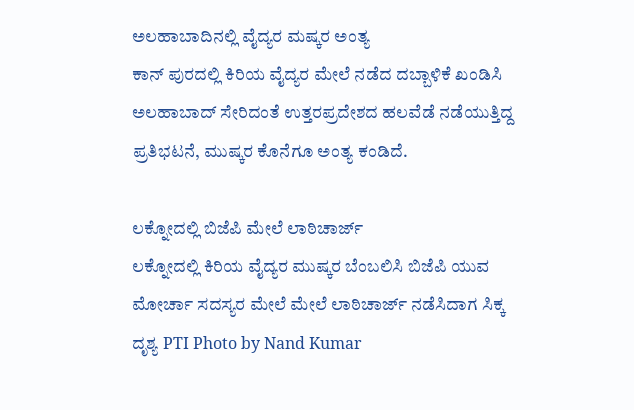ಅಲಹಾಬಾದಿನಲ್ಲಿ ವೈದ್ಯರ ಮಷ್ಕರ ಅಂತ್ಯ
ಕಾನ್ ಪುರದಲ್ಲಿ ಕಿರಿಯ ವೈದ್ಯರ ಮೇಲೆ ನಡೆದ ದಬ್ಬಾಳಿಕೆ ಖಂಡಿಸಿ ಅಲಹಾಬಾದ್ ಸೇರಿದಂತೆ ಉತ್ತರಪ್ರದೇಶದ ಹಲವೆಡೆ ನಡೆಯುತ್ತಿದ್ದ ಪ್ರತಿಭಟನೆ, ಮುಷ್ಕರ ಕೊನೆಗೂ ಅಂತ್ಯ ಕಂಡಿದೆ.

ಲಕ್ನೋದಲ್ಲಿ ಬಿಜೆಪಿ ಮೇಲೆ ಲಾಠಿಚಾರ್ಜ್
ಲಕ್ನೋದಲ್ಲಿ ಕಿರಿಯ ವೈದ್ಯರ ಮುಷ್ಕರ ಬೆಂಬಲಿಸಿ ಬಿಜೆಪಿ ಯುವ ಮೋರ್ಚಾ ಸದಸ್ಯರ ಮೇಲೆ ಮೇಲೆ ಲಾಠಿಚಾರ್ಜ್ ನಡೆಸಿದಾಗ ಸಿಕ್ಕ ದೃಶ್ಯ PTI Photo by Nand Kumar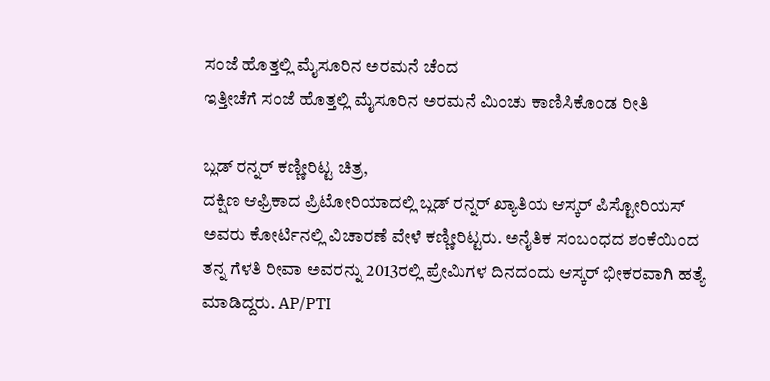ಸಂಜೆ ಹೊತ್ತಲ್ಲಿ ಮೈಸೂರಿನ ಅರಮನೆ ಚೆಂದ
ಇತ್ತೀಚೆಗೆ ಸಂಜೆ ಹೊತ್ತಲ್ಲಿ ಮೈಸೂರಿನ ಅರಮನೆ ಮಿಂಚು ಕಾಣಿಸಿಕೊಂಡ ರೀತಿ

ಬ್ಲಡ್ ರನ್ನರ್ ಕಣ್ಣೀರಿಟ್ಟ ಚಿತ್ರ,
ದಕ್ಷಿಣ ಆಫ್ರಿಕಾದ ಪ್ರಿಟೋರಿಯಾದಲ್ಲಿ ಬ್ಲಡ್ ರನ್ನರ್ ಖ್ಯಾತಿಯ ಆಸ್ಕರ್ ಪಿಸ್ಟೋರಿಯಸ್ ಅವರು ಕೋರ್ಟಿನಲ್ಲಿ ವಿಚಾರಣೆ ವೇಳೆ ಕಣ್ಣೀರಿಟ್ಟರು. ಅನೈತಿಕ ಸಂಬಂಧದ ಶಂಕೆಯಿಂದ ತನ್ನ ಗೆಳತಿ ರೀವಾ ಅವರನ್ನು 2013ರಲ್ಲಿ ಪ್ರೇಮಿಗಳ ದಿನದಂದು ಆಸ್ಕರ್ ಭೀಕರವಾಗಿ ಹತ್ಯೆ ಮಾಡಿದ್ದರು. AP/PTI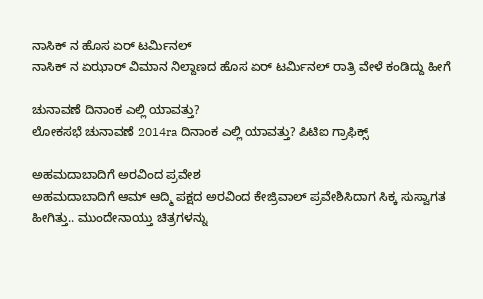ನಾಸಿಕ್ ನ ಹೊಸ ಏರ್ ಟರ್ಮಿನಲ್
ನಾಸಿಕ್ ನ ಏಝಾರ್ ವಿಮಾನ ನಿಲ್ದಾಣದ ಹೊಸ ಏರ್ ಟರ್ಮಿನಲ್ ರಾತ್ರಿ ವೇಳೆ ಕಂಡಿದ್ದು ಹೀಗೆ

ಚುನಾವಣೆ ದಿನಾಂಕ ಎಲ್ಲಿ ಯಾವತ್ತು?
ಲೋಕಸಭೆ ಚುನಾವಣೆ 2014ra ದಿನಾಂಕ ಎಲ್ಲಿ ಯಾವತ್ತು? ಪಿಟಿಐ ಗ್ರಾಫಿಕ್ಸ್

ಅಹಮದಾಬಾದಿಗೆ ಅರವಿಂದ ಪ್ರವೇಶ
ಅಹಮದಾಬಾದಿಗೆ ಆಮ್ ಆದ್ಮಿ ಪಕ್ಷದ ಅರವಿಂದ ಕೇಜ್ರಿವಾಲ್ ಪ್ರವೇಶಿಸಿದಾಗ ಸಿಕ್ಕ ಸುಸ್ವಾಗತ ಹೀಗಿತ್ತು.. ಮುಂದೇನಾಯ್ತು ಚಿತ್ರಗಳನ್ನು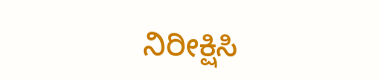ನಿರೀಕ್ಷಿಸಿ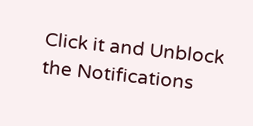Click it and Unblock the Notifications